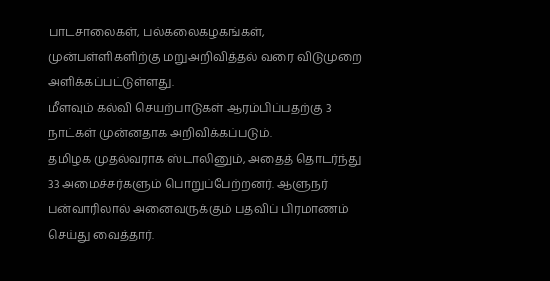பாடசாலைகள், பல்கலைகழகங்கள், முன்பள்ளிகளிற்கு மறுஅறிவித்தல் வரை விடுமுறை அளிக்கப்பட்டுள்ளது.
மீளவும் கல்வி செயற்பாடுகள் ஆரம்பிப்பதற்கு 3 நாட்கள் முன்னதாக அறிவிக்கப்படும்.
தமிழக முதல்வராக ஸ்டாலினும், அதைத் தொடர்ந்து 33 அமைச்சர்களும் பொறுப்பேற்றனர். ஆளுநர் பன்வாரிலால் அனைவருக்கும் பதவிப் பிரமாணம் செய்து வைத்தார்.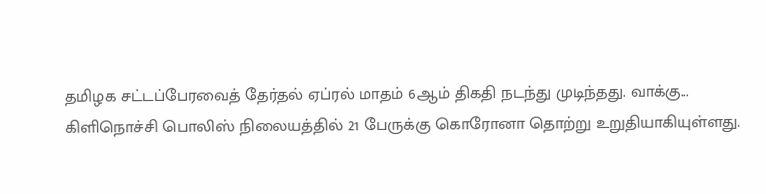தமிழக சட்டப்பேரவைத் தேர்தல் ஏப்ரல் மாதம் 6ஆம் திகதி நடந்து முடிந்தது. வாக்கு...
கிளிநொச்சி பொலிஸ் நிலையத்தில் 21 பேருக்கு கொரோனா தொற்று உறுதியாகியுள்ளது.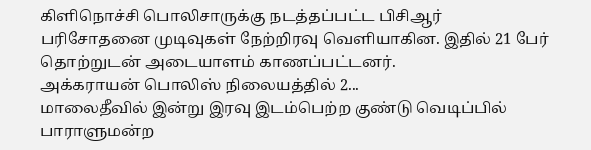கிளிநொச்சி பொலிசாருக்கு நடத்தப்பட்ட பிசிஆர் பரிசோதனை முடிவுகள் நேற்றிரவு வெளியாகின. இதில் 21 பேர் தொற்றுடன் அடையாளம் காணப்பட்டனர்.
அக்கராயன் பொலிஸ் நிலையத்தில் 2...
மாலைதீவில் இன்று இரவு இடம்பெற்ற குண்டு வெடிப்பில் பாராளுமன்ற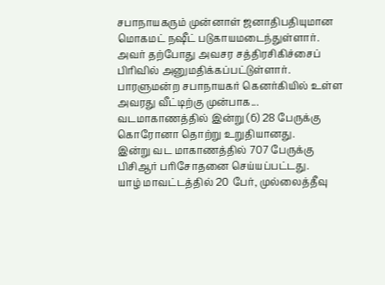சபாநாயகரும் முன்னாள் ஜனாதிபதியுமான மொகமட் நஷீட் படுகாயமடைந்துள்ளார்.
அவர் தற்போது அவசர சத்திரசிகிச்சைப் பிரிவில் அனுமதிக்கப்பட்டுள்ளார்.
பாரளுமன்ற சபாநாயகர் கெனர்கியில் உள்ள அவரது வீட்டிற்கு முன்பாக...
வடமாகாணத்தில் இன்று (6) 28 பேருக்கு கொரோனா தொற்று உறுதியானது.
இன்று வட மாகாணத்தில் 707 பேருக்கு பிசிஆர் பரிசோதனை செய்யப்பட்டது.
யாழ் மாவட்டத்தில் 20 பேர், முல்லைத்தீவு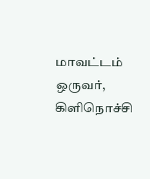மாவட்டம் ஒருவர், கிளிநொச்சி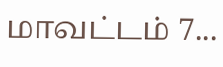மாவட்டம் 7...